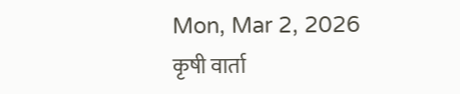Mon, Mar 2, 2026
कृषी वार्ता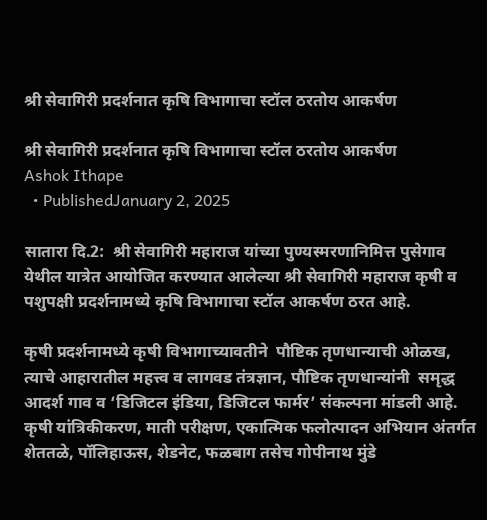श्री सेवागिरी प्रदर्शनात कृषि विभागाचा स्टॉल ठरतोय आकर्षण

श्री सेवागिरी प्रदर्शनात कृषि विभागाचा स्टॉल ठरतोय आकर्षण
Ashok Ithape
  • PublishedJanuary 2, 2025

सातारा दि.2:  श्री सेवागिरी महाराज यांच्या पुण्यस्मरणानिमित्त पुसेगाव येथील यात्रेत आयोजित करण्यात आलेल्या श्री सेवागिरी महाराज कृषी व पशुपक्षी प्रदर्शनामध्ये कृषि विभागाचा स्टॉल आकर्षण ठरत आहे.

कृषी प्रदर्शनामध्ये कृषी विभागाच्यावतीने  पौष्टिक तृणधान्याची ओळख, त्याचे आहारातील महत्त्व व लागवड तंत्रज्ञान, पौष्टिक तृणधान्यांनी  समृद्ध आदर्श गाव व ‘डिजिटल इंडिया, डिजिटल फार्मर’ संकल्पना मांडली आहे.  कृषी यांत्रिकीकरण, माती परीक्षण, एकात्मिक फलोत्पादन अभियान अंतर्गत शेततळे, पॉलिहाऊस, शेडनेट, फळबाग तसेच गोपीनाथ मुंडे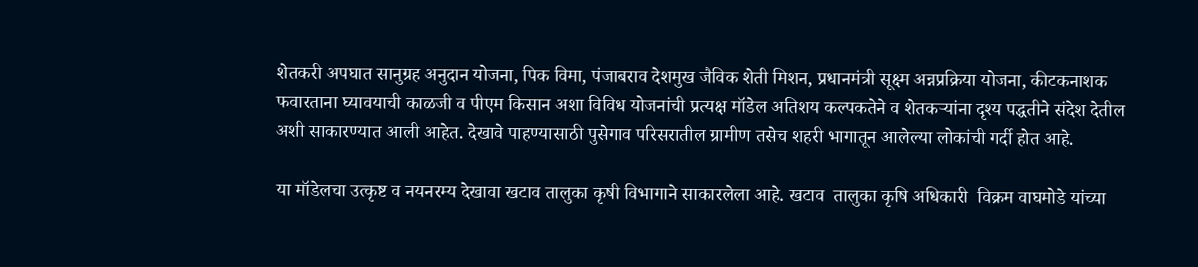शेतकरी अपघात सानुग्रह अनुदान योजना, पिक विमा, पंजाबराव देशमुख जैविक शेती मिशन, प्रधानमंत्री सूक्ष्म अन्नप्रक्रिया योजना, कीटकनाशक फवारताना घ्यावयाची काळजी व पीएम किसान अशा विविध योजनांची प्रत्यक्ष मॉडेल अतिशय कल्पकतेने व शेतकऱ्यांना दृश्य पद्धतीने संदेश देतील अशी साकारण्यात आली आहेत. देखावे पाहण्यासाठी पुसेगाव परिसरातील ग्रामीण तसेच शहरी भागातून आलेल्या लोकांची गर्दी होत आहे.

या मॉडेलचा उत्कृष्ट व नयनरम्य देखावा खटाव तालुका कृषी विभागाने साकारलेला आहे. खटाव  तालुका कृषि अधिकारी  विक्रम वाघमोडे यांच्या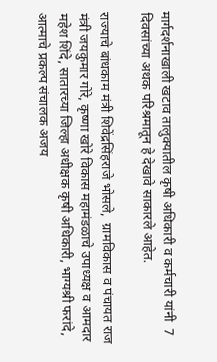मार्गदर्शनाखाली खटाव तालुक्यातील कृषी अधिकारी व कर्मचारी यांनी  7 दिवसांच्या अथक परिश्रमातून हे देखावे साकारले आहेत.

राज्याचे बांधकाम मंत्री शिवेंद्रसिंहराजे भोसले,  ग्रामविकास व पंचायत राज मंत्री जयकुमार गोरे, कृष्णा खोरे विकास महामंडळाचे उपाध्यक्ष व आमदार महेश शिंदे, सातारच्या जिल्हा अधीक्षक कृषी अधिकारी, भाग्यश्री फरांदे, आत्माचे प्रकल्प संचालक अजय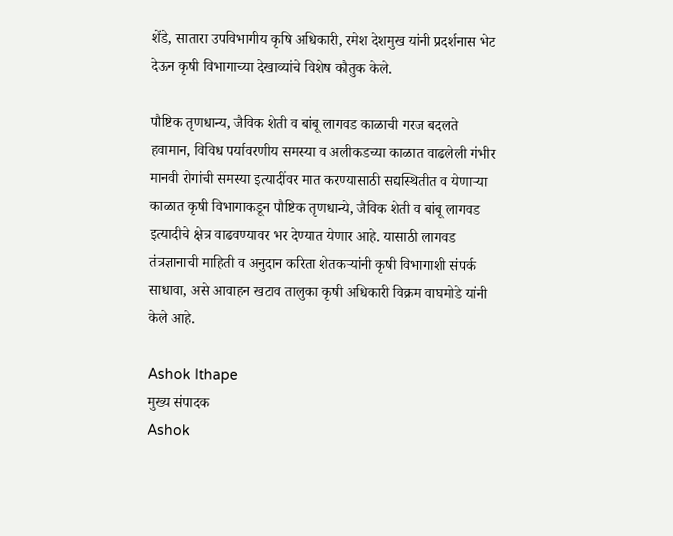शेंडे, सातारा उपविभागीय कृषि अधिकारी, रमेश देशमुख यांनी प्रदर्शनास भेट देऊन कृषी विभागाच्या देखाव्यांचे विशेष कौतुक केले.

पौष्टिक तृणधान्य, जैविक शेती व बांबू लागवड काळाची गरज बदलते हवामान, विविध पर्यावरणीय समस्या व अलीकडच्या काळात वाढलेली गंभीर मानवी रोगांची समस्या इत्यादींवर मात करण्यासाठी सद्यस्थितीत व येणाऱ्या काळात कृषी विभागाकडून पौष्टिक तृणधान्ये, जैविक शेती व बांबू लागवड इत्यादीचे क्षेत्र वाढवण्यावर भर देण्यात येणार आहे. यासाठी लागवड तंत्रज्ञानाची माहिती व अनुदान करिता शेतकऱ्यांनी कृषी विभागाशी संपर्क साधावा, असे आवाहन खटाव तालुका कृषी अधिकारी विक्रम वाघमोडे यांनी केले आहे.

Ashok Ithape
मुख्य संपादक
Ashok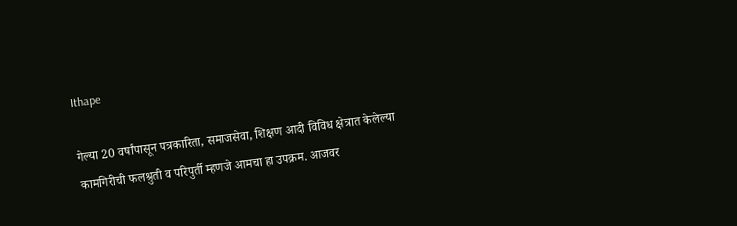Ithape

गेल्या 20 वर्षांपासून पत्रकारिता, समाजसेवा, शिक्षण आदी विविध क्षेत्रात केलेल्या कामगिरीची फलश्रुती व परिपुर्ती म्हणजे आमचा हा उपक्रम. आजवर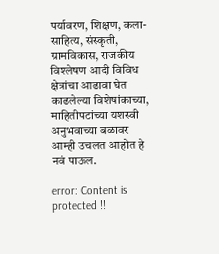पर्यावरण, शिक्षण, कला-साहित्य, संस्कृती, ग्रामविकास, राजकीय विश्लेषण आदी विविध क्षेत्रांचा आढावा घेत काढलेल्या विशेषांकाच्या, माहितीपटांच्या यशस्वी अनुभवाच्या बळावर आम्ही उचलत आहोत हे नवं पाऊल.

error: Content is protected !!